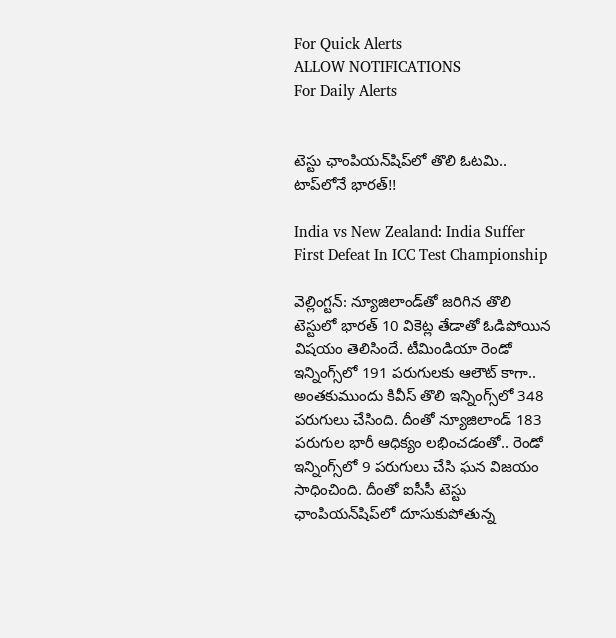For Quick Alerts
ALLOW NOTIFICATIONS
For Daily Alerts


టెస్టు ఛాంపియన్‌షిప్‌లో తొలి ఓటమి.. టాప్‌లోనే భారత్!!

India vs New Zealand: India Suffer First Defeat In ICC Test Championship

వెల్లింగ్టన్: న్యూజిలాండ్‌తో జరిగిన తొలి టెస్టులో భారత్ 10 వికెట్ల తేడాతో ఓడిపోయిన విషయం తెలిసిందే. టీమిండియా రెండో ఇన్నింగ్స్‌లో 191 పరుగులకు ఆలౌట్ కాగా.. అంతకుముందు కివీస్‌ తొలి ఇన్నింగ్స్‌లో 348 పరుగులు చేసింది. దీంతో న్యూజిలాండ్‌ 183 పరుగుల భారీ ఆధిక్యం లభించడంతో.. రెండో ఇన్నింగ్స్‌లో 9 పరుగులు చేసి ఘన విజయం సాధించింది. దీంతో ఐసీసీ టెస్టు ఛాంపియన్‌షిప్‌లో దూసుకుపోతున్న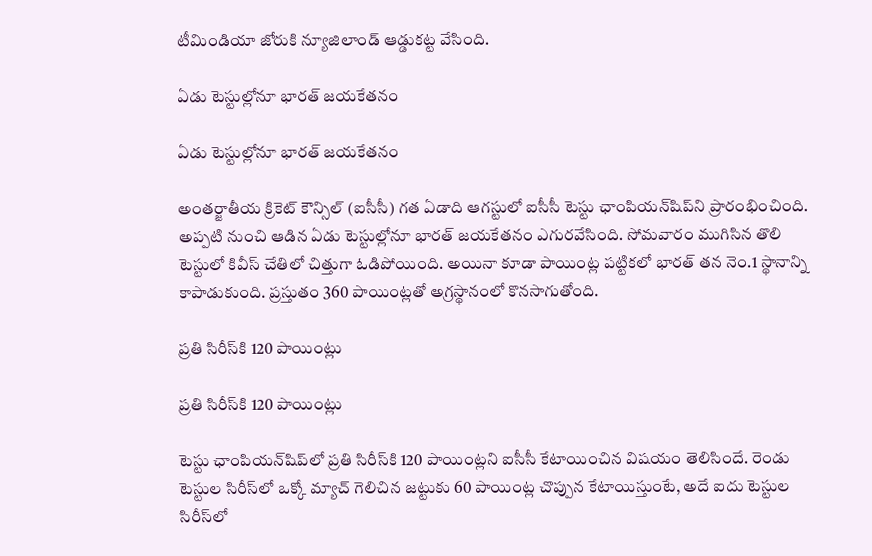టీమిండియా జోరుకి న్యూజిలాండ్ ఆడ్డుకట్ట వేసింది.

ఏడు టెస్టుల్లోనూ భారత్ జయకేతనం

ఏడు టెస్టుల్లోనూ భారత్ జయకేతనం

అంతర్జాతీయ క్రికెట్ కౌన్సిల్ (ఐసీసీ) గత ఏడాది ఆగస్టులో ఐసీసీ టెస్టు ఛాంపియన్‌షిప్‌‌ని ప్రారంభించింది. అప్పటి నుంచి ఆడిన ఏడు టెస్టుల్లోనూ భారత్ జయకేతనం ఎగురవేసింది. సోమవారం ముగిసిన తొలి టెస్టులో కివీస్ చేతిలో చిత్తుగా ఓడిపోయింది. అయినా కూడా పాయింట్ల పట్టికలో భారత్ తన నెం.1 స్థానాన్ని కాపాడుకుంది. ప్రస్తుతం 360 పాయింట్లతో అగ్రస్థానంలో కొనసాగుతోంది.

ప్రతి సిరీస్‌కి 120 పాయింట్లు

ప్రతి సిరీస్‌కి 120 పాయింట్లు

టెస్టు ఛాంపియన్‌షిప్‌‌లో ప్రతి సిరీస్‌కి 120 పాయింట్లని ఐసీసీ కేటాయించిన విషయం తెలిసిందే. రెండు టెస్టుల సిరీస్‌లో ఒక్కో మ్యాచ్‌ గెలిచిన జట్టుకు 60 పాయింట్ల చొప్పున కేటాయిస్తుంటే, అదే ఐదు టెస్టుల సిరీస్‌లో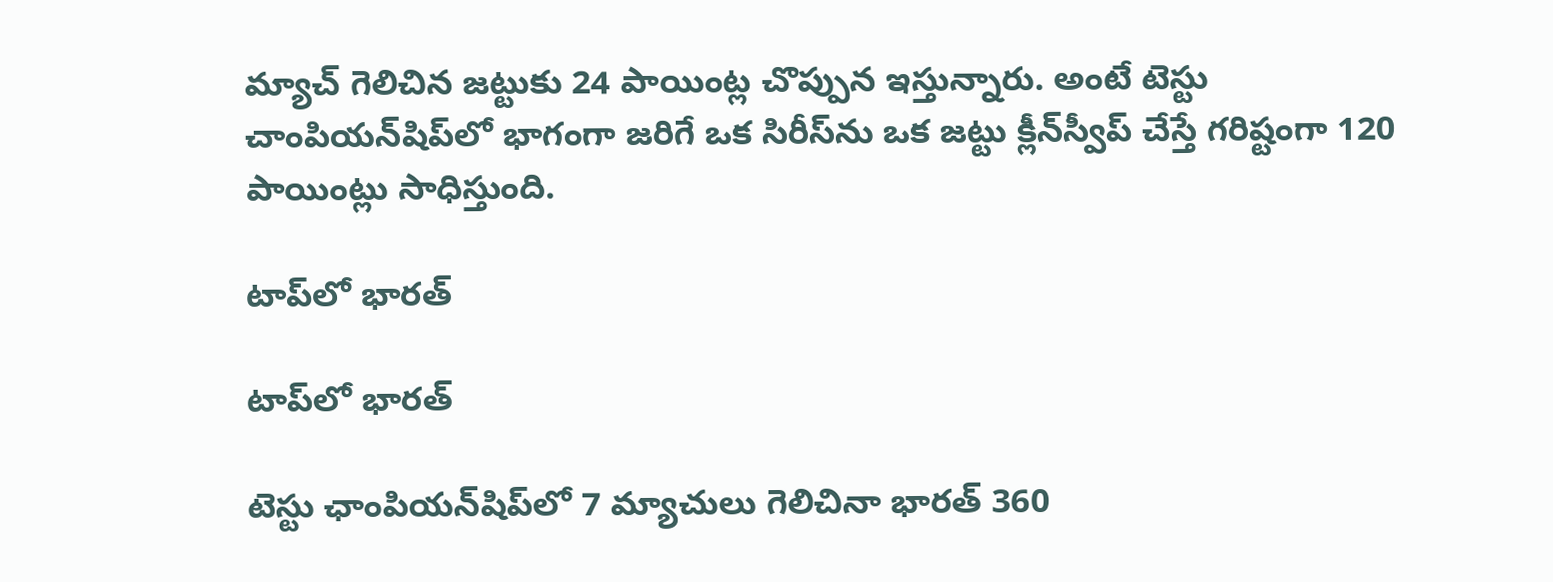మ్యాచ్‌ గెలిచిన జట్టుకు 24 పాయింట్ల చొప్పున ఇస్తున్నారు. అంటే టెస్టు చాంపియన్‌షిప్‌లో భాగంగా జరిగే ఒక సిరీస్‌ను ఒక జట్టు క్లీన్‌స్వీప్‌ చేస్తే గరిష్టంగా 120 పాయింట్లు సాధిస్తుంది.

టాప్‌లో భారత్

టాప్‌లో భారత్

టెస్టు ఛాంపియన్‌షిప్‌‌లో 7 మ్యాచులు గెలిచినా భారత్ 360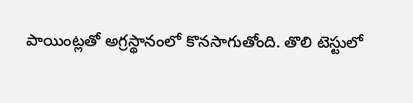పాయింట్లతో అగ్రస్థానంలో కొనసాగుతోంది. తొలి టెస్టులో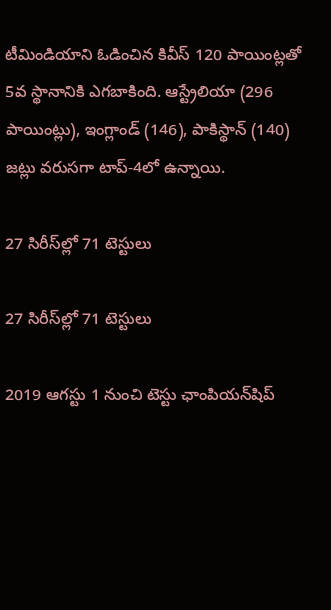టీమిండియాని ఓడించిన కివీస్ 120 పాయింట్లతో 5వ స్థానానికి ఎగబాకింది. ఆస్ట్రేలియా (296 పాయింట్లు), ఇంగ్లాండ్ (146), పాకిస్థాన్ (140) జట్లు వరుసగా టాప్-4లో ఉన్నాయి.

27 సిరీస్‌ల్లో 71 టెస్టులు

27 సిరీస్‌ల్లో 71 టెస్టులు

2019 ఆగస్టు 1 నుంచి టెస్టు ఛాంపియన్‌షిప్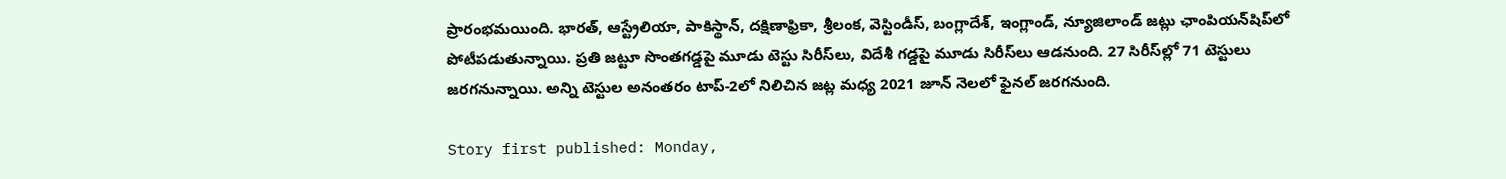ప్రారంభమయింది. భారత్, ఆస్ట్రేలియా, పాకిస్థాన్, దక్షిణాఫ్రికా, శ్రీలంక, వెస్టిండీస్, బంగ్లాదేశ్, ఇంగ్లాండ్, న్యూజిలాండ్ జట్లు ఛాంపియన్‌షిప్‌‌లో పోటీపడుతున్నాయి. ప్రతి జట్టూ సొంతగడ్డపై మూడు టెస్టు సిరీస్‌లు, విదేశీ గడ్డపై మూడు సిరీస్‌లు ఆడనుంది. 27 సిరీస్‌ల్లో 71 టెస్టులు జరగనున్నాయి. అన్ని టెస్టుల అనంతరం టాప్-2లో నిలిచిన జట్ల మధ్య 2021 జూన్‌ నెలలో ఫైనల్ జరగనుంది.

Story first published: Monday,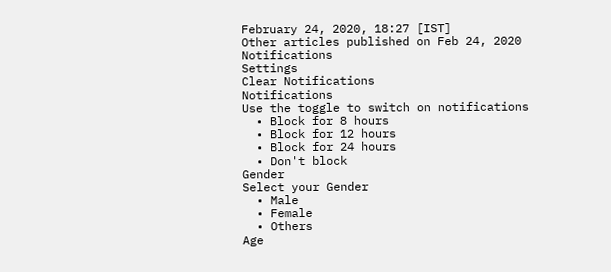February 24, 2020, 18:27 [IST]
Other articles published on Feb 24, 2020
Notifications
Settings
Clear Notifications
Notifications
Use the toggle to switch on notifications
  • Block for 8 hours
  • Block for 12 hours
  • Block for 24 hours
  • Don't block
Gender
Select your Gender
  • Male
  • Female
  • Others
Age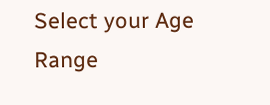Select your Age Range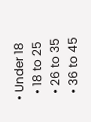• Under 18
  • 18 to 25
  • 26 to 35
  • 36 to 45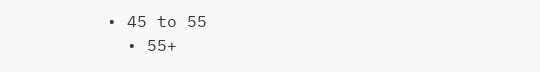• 45 to 55
  • 55+